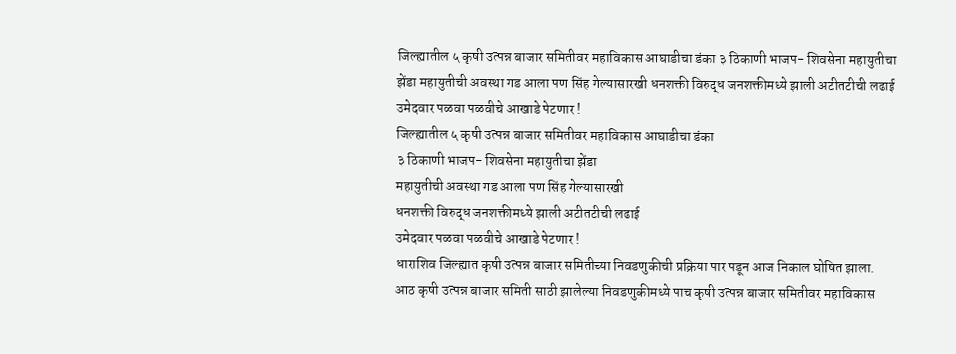जिल्ह्यातील ५ कृषी उत्पन्न बाजार समितीवर महाविकास आघाडीचा डंका ३ ठिकाणी भाजप- शिवसेना महायुतीचा झेंडा महायुतीची अवस्था गड आला पण सिंह गेल्यासारखी धनशक्ती विरुद्ध जनशक्तीमध्ये झाली अटीतटीची लढाई उमेदवार पळवा पळवीचे आखाडे पेटणार !
जिल्ह्यातील ५ कृषी उत्पन्न बाजार समितीवर महाविकास आघाडीचा डंका
३ ठिकाणी भाजप- शिवसेना महायुतीचा झेंडा
महायुतीची अवस्था गड आला पण सिंह गेल्यासारखी
धनशक्ती विरुद्ध जनशक्तीमध्ये झाली अटीतटीची लढाई
उमेदवार पळवा पळवीचे आखाडे पेटणार !
धाराशिव जिल्ह्यात कृषी उत्पन्न बाजार समितीच्या निवडणुकीची प्रक्रिया पार पडून आज निकाल घोषित झाला. आठ कृषी उत्पन्न बाजार समिती साठी झालेल्या निवडणुकीमध्ये पाच कृषी उत्पन्न बाजार समितीवर महाविकास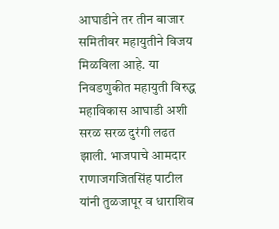आघाडीने तर तीन बाजार समितीवर महायुतीने विजय मिळविला आहे. या निवडणुकीत महायुती विरुद्ध महाविकास आघाडी अशी सरळ सरळ दुरंगी लढत झाली. भाजपाचे आमदार राणाजगजितसिंह पाटील यांनी तुळजापूर व धाराशिव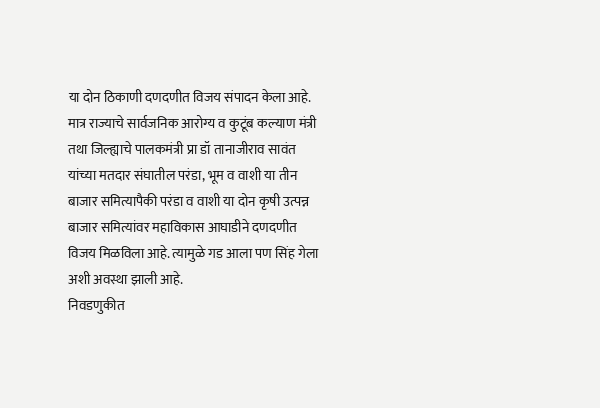या दोन ठिकाणी दणदणीत विजय संपादन केला आहे. मात्र राज्याचे सार्वजनिक आरोग्य व कुटूंब कल्याण मंत्री तथा जिल्ह्याचे पालकमंत्री प्रा डॉ तानाजीराव सावंत यांच्या मतदार संघातील परंडा, भूम व वाशी या तीन बाजार समित्यापैकी परंडा व वाशी या दोन कृषी उत्पन्न बाजार समित्यांवर महाविकास आघाडीने दणदणीत विजय मिळविला आहे. त्यामुळे गड आला पण सिंह गेला अशी अवस्था झाली आहे.
निवडणुकीत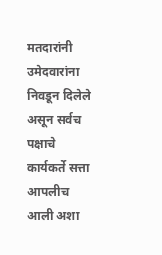मतदारांनी उमेदवारांना निवडून दिलेले असून सर्वच पक्षाचे कार्यकर्ते सत्ता आपलीच आली अशा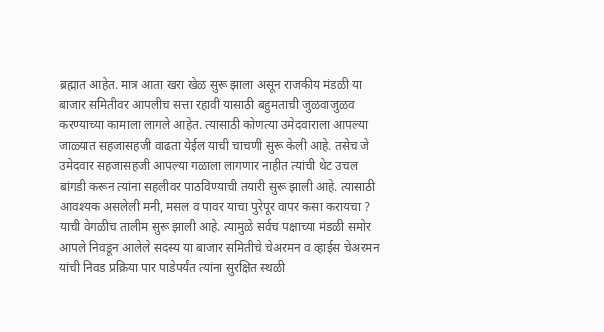ब्रह्मात आहेत. मात्र आता खरा खेळ सुरू झाला असून राजकीय मंडळी या बाजार समितीवर आपलीच सत्ता रहावी यासाठी बहुमताची जुळवाजुळव करण्याच्या कामाला लागले आहेत. त्यासाठी कोणत्या उमेदवाराला आपल्या जाळ्यात सहजासहजी वाढता येईल याची चाचणी सुरू केली आहे. तसेच जे उमेदवार सहजासहजी आपल्या गळाला लागणार नाहीत त्यांची थेट उचल बांगडी करून त्यांना सहलीवर पाठविण्याची तयारी सुरू झाली आहे. त्यासाठी आवश्यक असलेली मनी, मसल व पावर याचा पुरेपूर वापर कसा करायचा ? याची वेगळीच तालीम सुरू झाली आहे. त्यामुळे सर्वच पक्षाच्या मंडळी समोर आपले निवडून आलेले सदस्य या बाजार समितीचे चेअरमन व व्हाईस चेअरमन यांची निवड प्रक्रिया पार पाडेपर्यंत त्यांना सुरक्षित स्थळी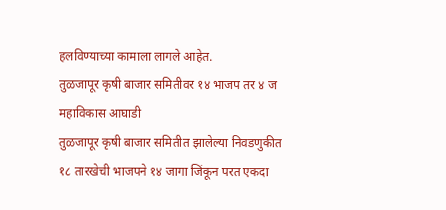हलविण्याच्या कामाला लागले आहेत.
तुळजापूर कृषी बाजार समितीवर १४ भाजप तर ४ ज महाविकास आघाडी
तुळजापूर कृषी बाजार समितीत झालेल्या निवडणुकीत १८ तारखेची भाजपने १४ जागा जिंकून परत एकदा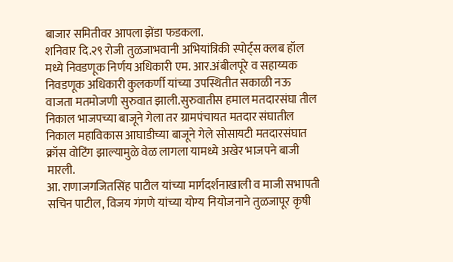बाजार समितीवर आपला झेंडा फडकला.
शनिवार दि.२९ रोजी तुळजाभवानी अभियांत्रिकी स्पोर्ट्स क्लब हॉल मध्ये निवडणूक निर्णय अधिकारी एम. आर.अंबीलपूरे व सहाय्यक निवडणूक अधिकारी कुलकर्णी यांच्या उपस्थितीत सकाळी नऊ वाजता मतमोजणी सुरुवात झाली.सुरुवातीस हमाल मतदारसंघा तील निकाल भाजपच्या बाजूने गेला तर ग्रामपंचायत मतदार संघातील निकाल महाविकास आघाडीच्या बाजूने गेले सोसायटी मतदारसंघात क्रॉस वोटिंग झाल्यामुळे वेळ लागला यामध्ये अखेर भाजपने बाजी मारली.
आ. राणाजगजितसिंह पाटील यांच्या मार्गदर्शनाखाली व माजी सभापती सचिन पाटील, विजय गंगणे यांच्या योग्य नियोजनाने तुळजापूर कृषी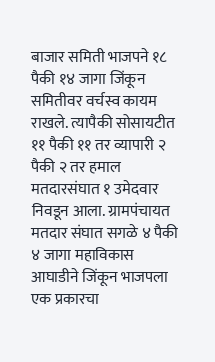बाजार समिती भाजपने १८ पैकी १४ जागा जिंकून समितीवर वर्चस्व कायम राखले. त्यापैकी सोसायटीत ११ पैकी ११ तर व्यापारी २ पैकी २ तर हमाल मतदारसंघात १ उमेदवार निवडून आला. ग्रामपंचायत मतदार संघात सगळे ४ पैकी ४ जागा महाविकास आघाडीने जिंकून भाजपला एक प्रकारचा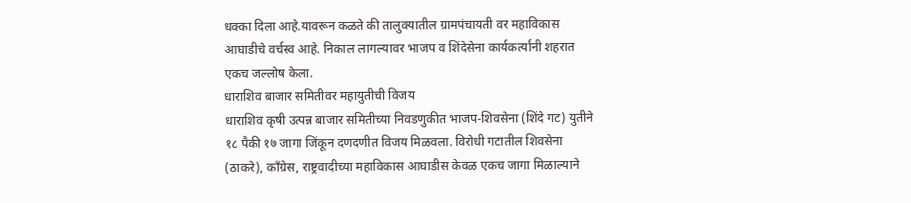धक्का दिला आहे.यावरून कळते की तालुक्यातील ग्रामपंचायती वर महाविकास आघाडीचे वर्चस्व आहे. निकाल लागल्यावर भाजप व शिंदेसेना कार्यकर्त्यांनी शहरात एकच जल्लोष केला.
धाराशिव बाजार समितीवर महायुतीची विजय
धाराशिव कृषी उत्पन्न बाजार समितीच्या निवडणुकीत भाजप-शिवसेना (शिंदे गट) युतीने १८ पैकी १७ जागा जिंकून दणदणीत विजय मिळवला. विरोधी गटातील शिवसेना (ठाकरे), काँग्रेस, राष्ट्रवादीच्या महाविकास आघाडीस केवळ एकच जागा मिळाल्याने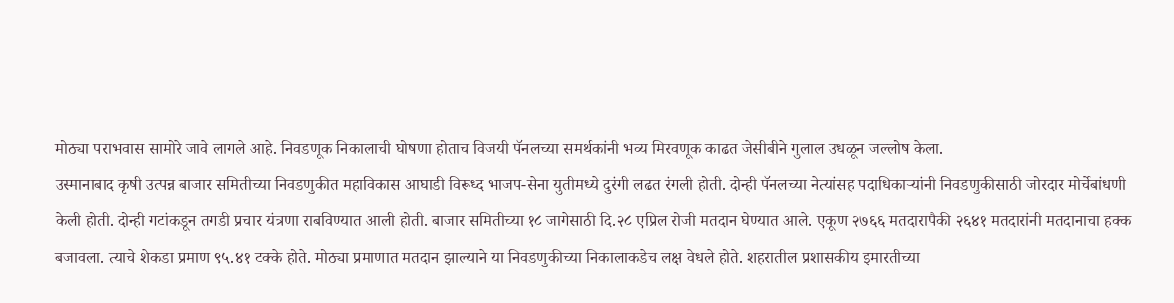मोठ्या पराभवास सामोरे जावे लागले आहे. निवडणूक निकालाची घोषणा होताच विजयी पॅनलच्या समर्थकांनी भव्य मिरवणूक काढत जेसीबीने गुलाल उधळून जल्लोष केला.
उस्मानाबाद कृषी उत्पन्न बाजार समितीच्या निवडणुकीत महाविकास आघाडी विरूध्द भाजप-सेना युतीमध्ये दुरंगी लढत रंगली होती. दोन्ही पॅनलच्या नेत्यांसह पदाधिकाऱ्यांनी निवडणुकीसाठी जोरदार मोर्चेबांधणी केली होती. दोन्ही गटांकडून तगडी प्रचार यंत्रणा राबविण्यात आली होती. बाजार समितीच्या १८ जागेसाठी दि.२८ एप्रिल रोजी मतदान घेण्यात आले. एकूण २७६६ मतदारापैकी २६४१ मतदारांनी मतदानाचा हक्क बजावला. त्याचे शेकडा प्रमाण ९५.४१ टक्के होते. मोठ्या प्रमाणात मतदान झाल्याने या निवडणुकीच्या निकालाकडेच लक्ष वेधले होते. शहरातील प्रशासकीय इमारतीच्या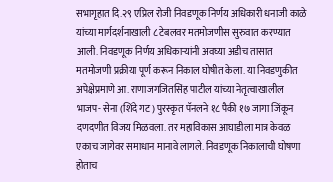सभागृहात दि.२९ एप्रिल रोजी निवडणूक निर्णय अधिकारी धनाजी काळे यांच्या मार्गदर्शनाखाली ८ टेबलवर मतमोजणीस सुरुवात करण्यात आली. निवडणूक निर्णय अधिकाऱ्यांनी अवघ्या अडीच तासात मतमोजणी प्रक्रीया पूर्ण करून निकाल घोषीत केला. या निवडणुकीत अपेक्षेप्रमाणे आ. राणाजगजितसिंह पाटील यांच्या नेतृत्वाखालील भाजप- सेना (शिंदे गट) पुरस्कृत पॅनलने १८ पैकी १७ जागा जिंकून दणदणीत विजय मिळवला. तर महाविकास आघाडीला मात्र केवळ एकाच जागेवर समाधान मानावे लागले. निवडणूक निकालाची घोषणा होताच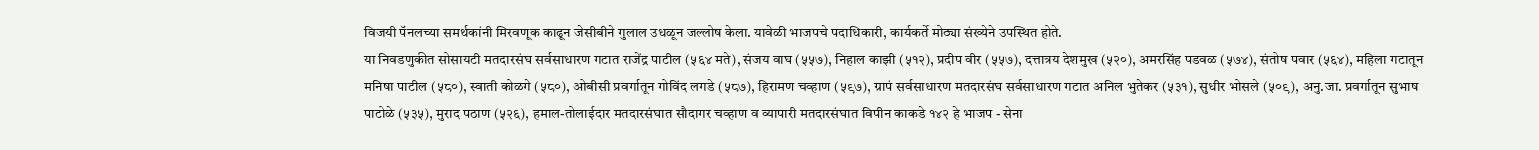विजयी पॅनलच्या समर्थकांनी मिरवणूक काढून जेसीबीने गुलाल उधळून जल्लोष केला. यावेळी भाजपचे पदाधिकारी, कार्यकर्ते मोठ्या संख्येने उपस्थित होते.
या निवडणुकीत सोसायटी मतदारसंघ सर्वसाधारण गटात राजेंद्र पाटील (५६४ मते), संजय वाघ (५५७), निहाल काझी (५१२), प्रदीप वीर (५५७), दत्तात्रय देशमुख (५२०), अमरसिंह पडवळ (५७४), संतोष पवार (५६४), महिला गटातून मनिषा पाटील (५८०), स्वाती कोळगे (५८०), ओबीसी प्रवर्गातून गोविंद लगडे (५८७), हिरामण चव्हाण (५९७), ग्रापं सर्वसाधारण मतदारसंघ सर्वसाधारण गटात अनिल भुतेकर (५३१), सुधीर भोसले (५०९), अनु.जा. प्रवर्गातून सुभाष पाटोळे (५३५), मुराद पठाण (५२६), हमाल-तोलाईदार मतदारसंघात सौदागर चव्हाण व व्यापारी मतदारसंघात विपीन काकडे १४२ हे भाजप - सेना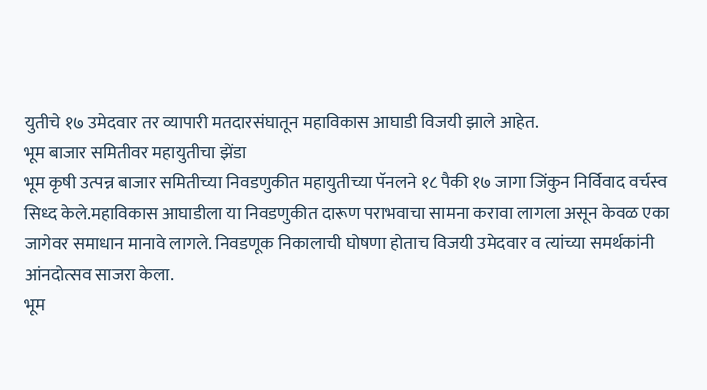युतीचे १७ उमेदवार तर व्यापारी मतदारसंघातून महाविकास आघाडी विजयी झाले आहेत.
भूम बाजार समितीवर महायुतीचा झेंडा
भूम कृषी उत्पन्न बाजार समितीच्या निवडणुकीत महायुतीच्या पॅनलने १८ पैकी १७ जागा जिंकुन निर्विवाद वर्चस्व सिध्द केले.महाविकास आघाडीला या निवडणुकीत दारूण पराभवाचा सामना करावा लागला असून केवळ एका जागेवर समाधान मानावे लागले. निवडणूक निकालाची घोषणा होताच विजयी उमेदवार व त्यांच्या समर्थकांनी आंनदोत्सव साजरा केला.
भूम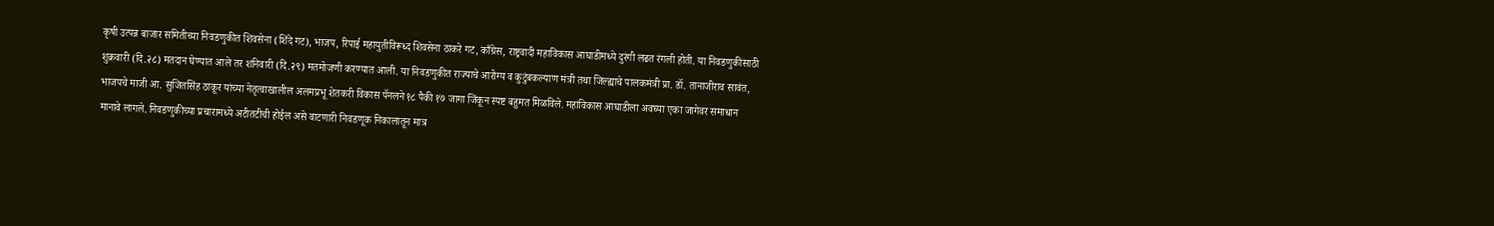कृषी उत्पन्न बाजार समितीच्या निवडणुकीत शिवसेना (शिंदे गट), भाजप, रिपाई महायुतीविरूध्द शिवसेना ठाकरे गट, काँग्रेस, राष्ट्रवादी महाविकास आघाडीमध्ये दुरंगी लढत रंगली होती. या निवडणुकीसाठी शुक्रवारी (दि.२८) मतदान घेण्यात आले तर शनिवारी (दि.२९) मतमोजणी करण्यात आली. या निवडणुकीत राज्याचे आरोग्य व कुटुंबकल्याण मंत्री तथा जिल्ह्याचे पालकमंत्री प्रा. डॉ. तानाजीराव सावंत, भाजपचे माजी आ. सुजितसिंह ठाकूर यांच्या नेतृत्वाखालील अलमप्रभू शेतकरी विकास पॅनलने १८ पैकी १७ जागा जिंकून स्पष्ट बहुमत मिळविले. महाविकास आघाडीला अवघ्या एका जागेवर समाधान मानावे लागले. निवडणुकीच्या प्रचारामध्ये अटीतटीची होईल असे वाटणारी निवडणूक निकालातून मात्र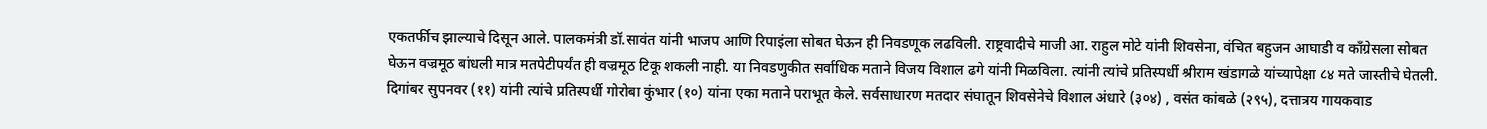एकतर्फीच झाल्याचे दिसून आले. पालकमंत्री डॉ.सावंत यांनी भाजप आणि रिपाइंला सोबत घेऊन ही निवडणूक लढविली. राष्ट्रवादीचे माजी आ. राहुल मोटे यांनी शिवसेना, वंचित बहुजन आघाडी व काँग्रेसला सोबत घेऊन वज्रमूठ बांधली मात्र मतपेटीपर्यंत ही वज्रमूठ टिकू शकली नाही. या निवडणुकीत सर्वाधिक मताने विजय विशाल ढगे यांनी मिळविला. त्यांनी त्यांचे प्रतिस्पर्धी श्रीराम खंडागळे यांच्यापेक्षा ८४ मते जास्तीचे घेतली. दिगांबर सुपनवर (११) यांनी त्यांचे प्रतिस्पर्धी गोरोबा कुंभार (१०) यांना एका मताने पराभूत केले. सर्वसाधारण मतदार संघातून शिवसेनेचे विशाल अंधारे (३०४) , वसंत कांबळे (२९५), दत्तात्रय गायकवाड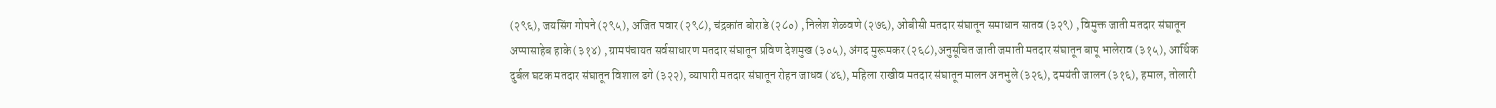(२९६), जयसिंग गोपने (२९५), अजित पवार (२९८), चंद्रकांत बोराडे (२८०) , निलेश शेळवणे (२७६), ओबीसी मतदार संघातून समाधान सातव (३२९) , विमुक्त जाती मतदार संघातून अप्पासाहेब हाके (३१४) , ग्रामपंचायत सर्वसाधारण मतदार संघातून प्रविण देशमुख (३०५), अंगद मुरूमकर (२६८),अनुसूचित जाती जमाती मतदार संघातून बापू भालेराव (३१५), आर्थिक दुर्बल घटक मतदार संघातून विशाल ढगे (३२२), व्यापारी मतदार संघातून रोहन जाधव (४६), महिला राखीव मतदार संघातून मालन अनभुले (३२६), दमयंती जालन (३१६), हमाल, तोलारी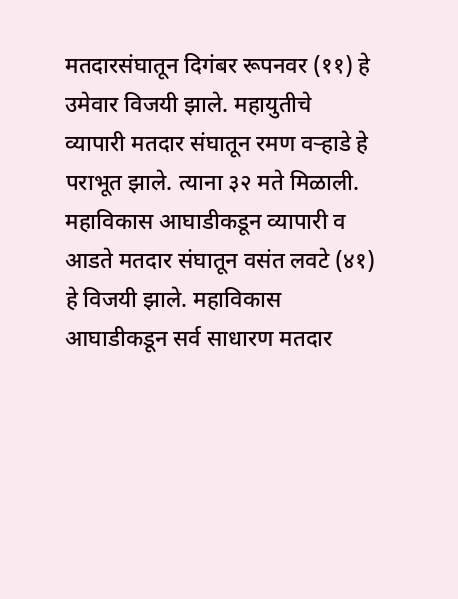मतदारसंघातून दिगंबर रूपनवर (११) हे उमेवार विजयी झाले. महायुतीचे व्यापारी मतदार संघातून रमण वऱ्हाडे हे पराभूत झाले. त्याना ३२ मते मिळाली. महाविकास आघाडीकडून व्यापारी व आडते मतदार संघातून वसंत लवटे (४१) हे विजयी झाले. महाविकास आघाडीकडून सर्व साधारण मतदार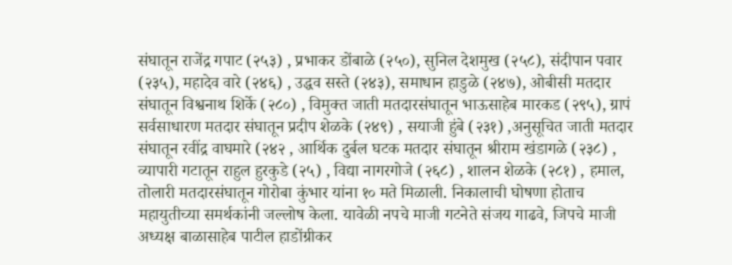संघातून राजेंद्र गपाट (२५३) , प्रभाकर डोंबाळे (२५०), सुनिल देशमुख (२५८), संदीपान पवार (२३५), महादेव वारे (२४६) , उद्धव सस्ते (२४३), समाधान हाडुळे (२४७), ओबीसी मतदार संघातून विश्वनाथ शिर्के (२८०) , विमुक्त जाती मतदारसंघातून भाऊसाहेब मारकड (२९५), ग्रापं सर्वसाधारण मतदार संघातून प्रदीप शेळके (२४९) , सयाजी हुंबे (२३१) ,अनुसूचित जाती मतदार संघातून रवींद्र वाघमारे (२४२ , आर्थिक दुर्बल घटक मतदार संघातून श्रीराम खंडागळे (२३८) , व्यापारी गटातून राहुल हुरकुडे (२५) , विद्या नागरगोजे (२६८) , शालन शेळके (२८१) , हमाल, तोलारी मतदारसंघातून गोरोबा कुंभार यांना १० मते मिळाली. निकालाची घोषणा होताच महायुतीच्या समर्थकांनी जल्लोष केला. यावेळी नपचे माजी गटनेते संजय गाढवे, जिपचे माजी अध्यक्ष बाळासाहेब पाटील हाडोंग्रीकर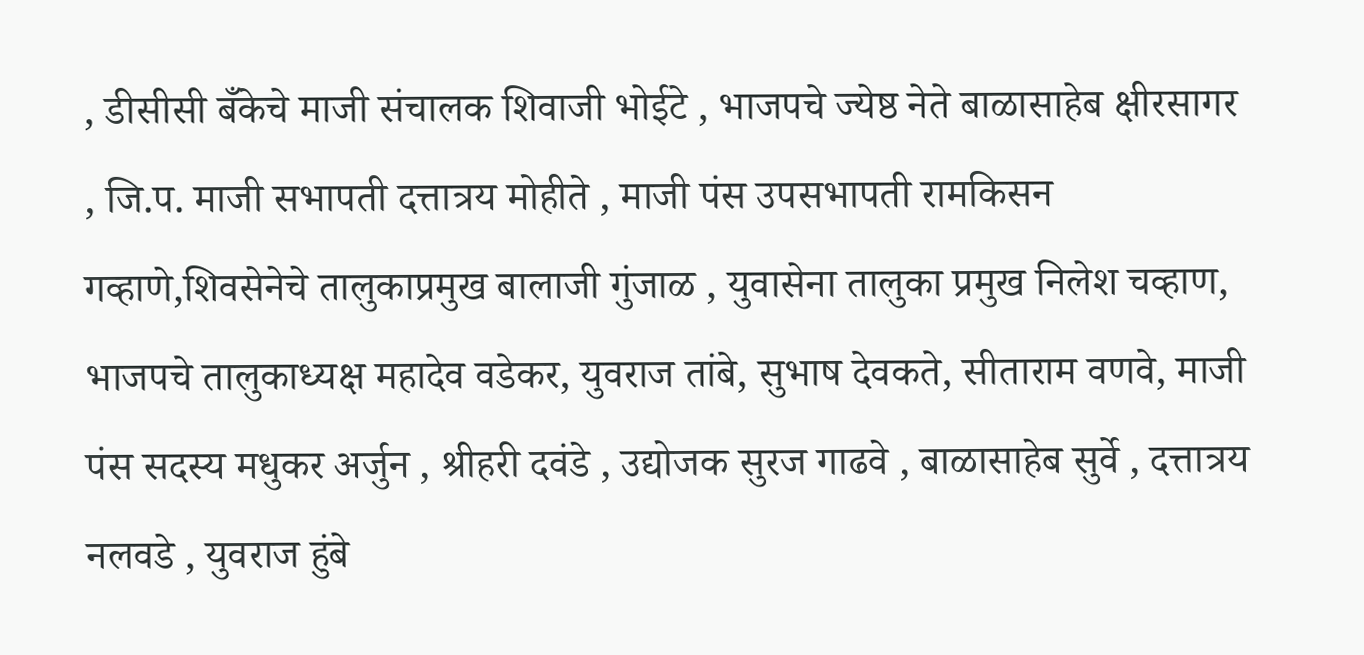, डीसीसी बँकेचे माजी संचालक शिवाजी भोईटे , भाजपचे ज्येष्ठ नेते बाळासाहेब क्षीरसागर , जि.प. माजी सभापती दत्तात्रय मोहीते , माजी पंस उपसभापती रामकिसन गव्हाणे,शिवसेनेचे तालुकाप्रमुख बालाजी गुंजाळ , युवासेना तालुका प्रमुख निलेश चव्हाण, भाजपचे तालुकाध्यक्ष महादेव वडेकर, युवराज तांबे, सुभाष देवकते, सीताराम वणवे, माजी पंस सदस्य मधुकर अर्जुन , श्रीहरी दवंडे , उद्योजक सुरज गाढवे , बाळासाहेब सुर्वे , दत्तात्रय नलवडे , युवराज हुंबे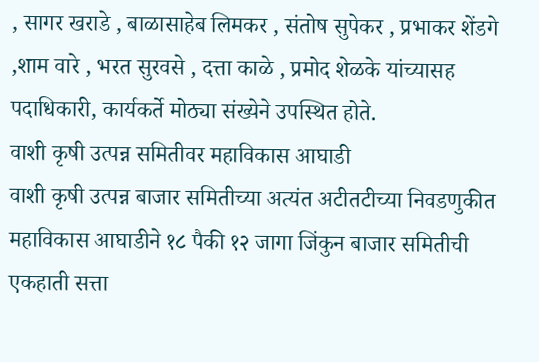, सागर खराडे , बाळासाहेब लिमकर , संतोष सुपेकर , प्रभाकर शेंडगे ,शाम वारे , भरत सुरवसे , दत्ता काळे , प्रमोद शेळके यांच्यासह पदाधिकारी, कार्यकर्ते मोठ्या संख्येने उपस्थित होते.
वाशी कृषी उत्पन्न समितीवर महाविकास आघाडी
वाशी कृषी उत्पन्न बाजार समितीच्या अत्यंत अटीतटीच्या निवडणुकीत महाविकास आघाडीने १८ पैकी १२ जागा जिंकुन बाजार समितीची एकहाती सत्ता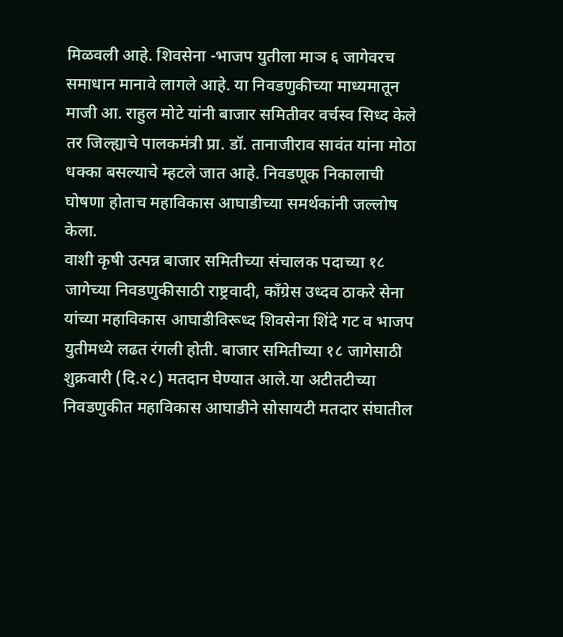मिळवली आहे. शिवसेना -भाजप युतीला माञ ६ जागेवरच समाधान मानावे लागले आहे. या निवडणुकीच्या माध्यमातून माजी आ. राहुल मोटे यांनी बाजार समितीवर वर्चस्व सिध्द केले तर जिल्ह्याचे पालकमंत्री प्रा. डॉ. तानाजीराव सावंत यांना मोठा धक्का बसल्याचे म्हटले जात आहे. निवडणूक निकालाची घोषणा होताच महाविकास आघाडीच्या समर्थकांनी जल्लोष केला.
वाशी कृषी उत्पन्न बाजार समितीच्या संचालक पदाच्या १८ जागेच्या निवडणुकीसाठी राष्ट्रवादी, काँग्रेस उध्दव ठाकरे सेना यांच्या महाविकास आघाडीविरूध्द शिवसेना शिंदे गट व भाजप युतीमध्ये लढत रंगली होती. बाजार समितीच्या १८ जागेसाठी शुक्रवारी (दि.२८) मतदान घेण्यात आले.या अटीतटीच्या निवडणुकीत महाविकास आघाडीने सोसायटी मतदार संघातील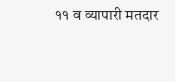११ व व्यापारी मतदार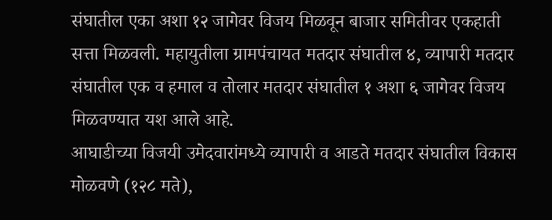संघातील एका अशा १२ जागेवर विजय मिळवून बाजार समितीवर एकहाती सत्ता मिळवली. महायुतीला ग्रामपंचायत मतदार संघातील ४, व्यापारी मतदार संघातील एक व हमाल व तोलार मतदार संघातील १ अशा ६ जागेवर विजय मिळवण्यात यश आले आहे.
आघाडीच्या विजयी उमेदवारांमध्ये व्यापारी व आडते मतदार संघातील विकास मोळवणे (१२८ मते),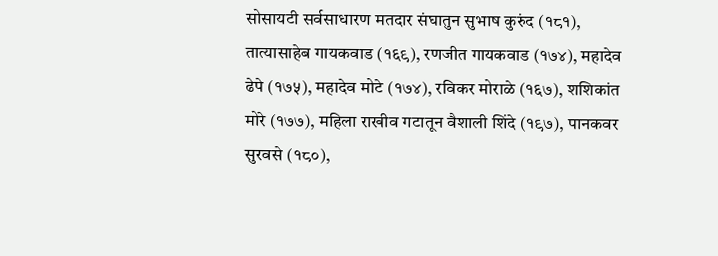सोसायटी सर्वसाधारण मतदार संघातुन सुभाष कुरुंद (१८१), तात्यासाहेब गायकवाड (१६९), रणजीत गायकवाड (१७४), महादेव ढेपे (१७५), महादेव मोटे (१७४), रविकर मोराळे (१६७), शशिकांत मोरे (१७७), महिला राखीव गटातून वैशाली शिंदे (१९७), पानकवर सुरवसे (१८०),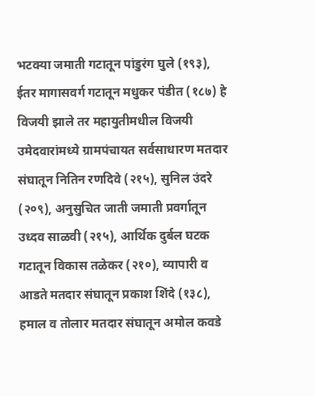भटक्या जमाती गटातून पांडुरंग घुले (१९३), ईतर मागासवर्ग गटातून मधुकर पंडीत (१८७) हे विजयी झाले तर महायुतीमधील विजयी उमेदवारांमध्ये ग्रामपंचायत सर्वसाधारण मतदार संघातून नितिन रणदिवे (२१५), सुनिल उंदरे (२०९), अनुसुचित जाती जमाती प्रवर्गातून उध्दव साळवी (२१५), आर्थिक दुर्बल घटक गटातून विकास तळेकर (२१०), व्यापारी व आडते मतदार संघातून प्रकाश शिंदे (१३८), हमाल व तोलार मतदार संघातून अमोल कवडे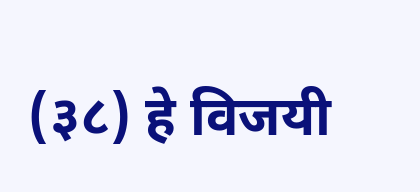(३८) हे विजयी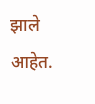झाले आहेत.